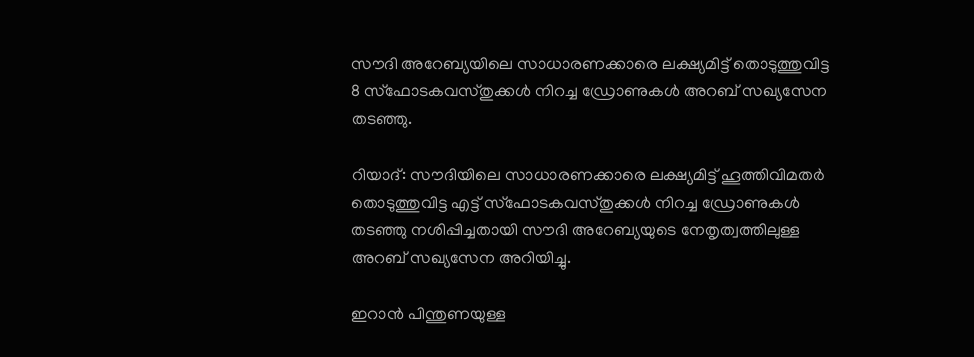സൗദി അറേബ്യയിലെ സാധാരണക്കാരെ ലക്ഷ്യമിട്ട് തൊടുത്തുവിട്ട 8 സ്‌ഫോടകവസ്തുക്കള്‍ നിറച്ച ഡ്രോണുകള്‍ അറബ് സഖ്യസേന തടഞ്ഞു.

റിയാദ്: സൗദിയിലെ സാധാരണക്കാരെ ലക്ഷ്യമിട്ട് ഹൂത്തിവിമതര്‍ തൊടുത്തുവിട്ട എട്ട് സ്‌ഫോടകവസ്തുക്കള്‍ നിറച്ച ഡ്രോണുകള്‍ തടഞ്ഞു നശിപ്പിച്ചതായി സൗദി അറേബ്യയുടെ നേതൃത്വത്തിലുള്ള അറബ് സഖ്യസേന അറിയിച്ചു.

ഇറാന്‍ പിന്തുണയുള്ള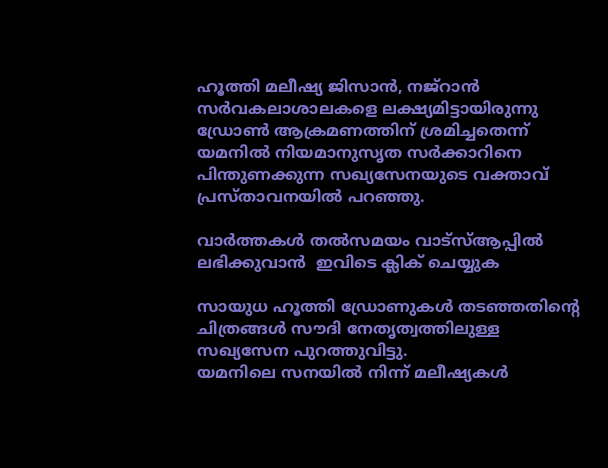ഹൂത്തി മലീഷ്യ ജിസാന്‍, നജ്‌റാന്‍ സര്‍വകലാശാലകളെ ലക്ഷ്യമിട്ടായിരുന്നു ഡ്രോണ്‍ ആക്രമണത്തിന് ശ്രമിച്ചതെന്ന് യമനില്‍ നിയമാനുസൃത സര്‍ക്കാറിനെ പിന്തുണക്കുന്ന സഖ്യസേനയുടെ വക്താവ് പ്രസ്താവനയില്‍ പറഞ്ഞു.

വാര്‍ത്തകള്‍ തല്‍സമയം വാട്‌സ്ആപ്പില്‍ ലഭിക്കുവാന്‍  ഇവിടെ ക്ലിക് ചെയ്യുക

സായുധ ഹൂത്തി ഡ്രോണുകള്‍ തടഞ്ഞതിന്റെ ചിത്രങ്ങള്‍ സൗദി നേതൃത്വത്തിലുള്ള സഖ്യസേന പുറത്തുവിട്ടു.
യമനിലെ സനയില്‍ നിന്ന് മലീഷ്യകള്‍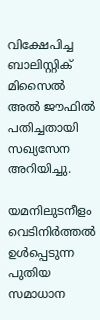വിക്ഷേപിച്ച ബാലിസ്റ്റിക് മിസൈല്‍ അല്‍ ജൗഫില്‍ പതിച്ചതായി സഖ്യസേന അറിയിച്ചു.

യമനിലുടനീളം വെടിനിര്‍ത്തല്‍ ഉള്‍പ്പെടുന്ന പുതിയ സമാധാന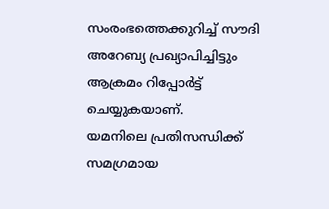സംരംഭത്തെക്കുറിച്ച് സൗദി അറേബ്യ പ്രഖ്യാപിച്ചിട്ടും ആക്രമം റിപ്പോര്‍ട്ട് ചെയ്യുകയാണ്.
യമനിലെ പ്രതിസന്ധിക്ക് സമഗ്രമായ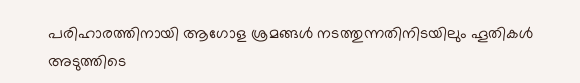പരിഹാരത്തിനായി ആഗോള ശ്രമങ്ങള്‍ നടത്തുന്നതിനിടയിലും ഹൂതികള്‍ അടുത്തിടെ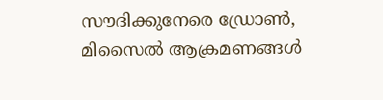സൗദിക്കുനേരെ ഡ്രോണ്‍, മിസൈല്‍ ആക്രമണങ്ങള്‍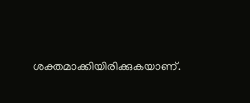ശക്തമാക്കിയിരിക്കുകയാണ്.